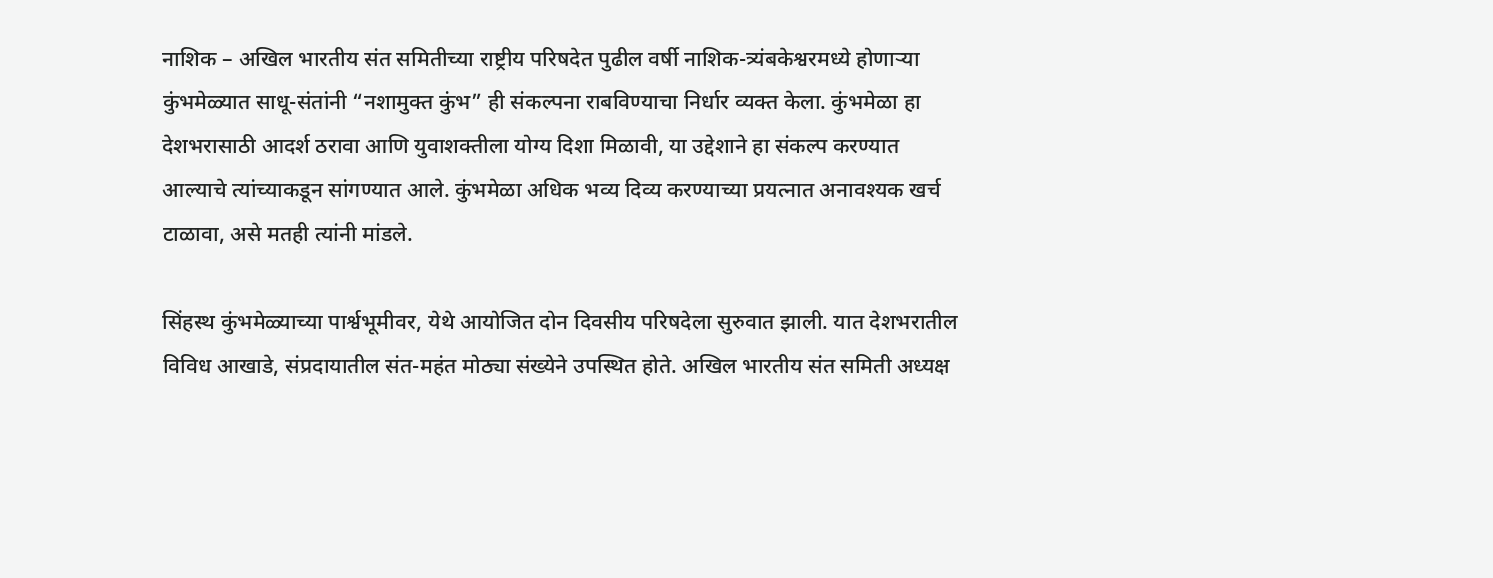नाशिक – अखिल भारतीय संत समितीच्या राष्ट्रीय परिषदेत पुढील वर्षी नाशिक-त्र्यंबकेश्वरमध्ये होणाऱ्या कुंभमेळ्यात साधू-संतांनी “नशामुक्त कुंभ” ही संकल्पना राबविण्याचा निर्धार व्यक्त केला. कुंभमेळा हा देशभरासाठी आदर्श ठरावा आणि युवाशक्तीला योग्य दिशा मिळावी, या उद्देशाने हा संकल्प करण्यात आल्याचे त्यांच्याकडून सांगण्यात आले. कुंभमेळा अधिक भव्य दिव्य करण्याच्या प्रयत्नात अनावश्यक खर्च टाळावा, असे मतही त्यांनी मांडले.

सिंहस्थ कुंभमेळ्याच्या पार्श्वभूमीवर, येथे आयोजित दोन दिवसीय परिषदेला सुरुवात झाली. यात देशभरातील विविध आखाडे, संप्रदायातील संत-महंत मोठ्या संख्येने उपस्थित होते. अखिल भारतीय संत समिती अध्यक्ष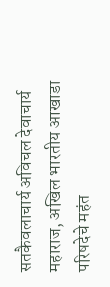सतकैवलाचार्य अविचल देवाचार्य महाराज, अखिल भारतीय आखाडा परिषदेचे महंत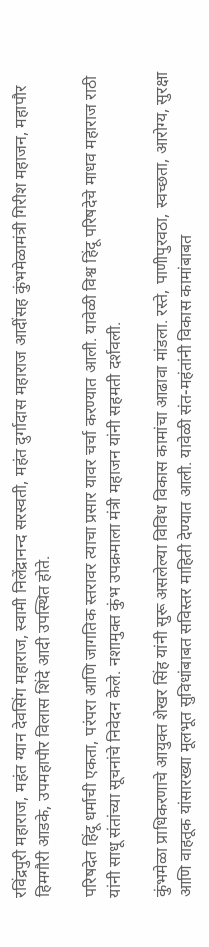रविंद्रपुरी महाराज, महंत ग्यान देवसिंग महाराज, स्वामी निलेंद्रानन्द सरस्वती, महंत दुर्गादास महाराज आदींसह कुंभमेळामंत्री गिरीश महाजन, महापौर हिमगौरी आडके, उपमहापौर विलास शिंदे आदी उपस्थित होते.

परिषदेत हिंदू धर्माची एकता, परंपरा आणि जागतिक स्तरावर त्याचा प्रसार यावर चर्चा करण्यात आली. यावेळी विश्व हिंदू परिषदेचे माधव महाराज राठी यांनी साधू संतांच्या सूचनांचे निवेदन केले. नशामुक्त कुंभ उपक्रमाला मंत्री महाजन यांनी सहमती दर्शवली.

कुंभमेळा प्राधिकरणाचे आयुक्त शेखर सिंह यांनी सुरू असलेल्या विविध विकास कामांचा आढावा मांडला. रस्ते, पाणीपुरवठा, स्वच्छता, आरोग्य, सुरक्षा आणि वाहतूक यांसारख्या मूलभूत सुविधांबाबत सविस्तर माहिती देण्यात आली. यावेळी संत-महंतांनी विकास कामांबाबत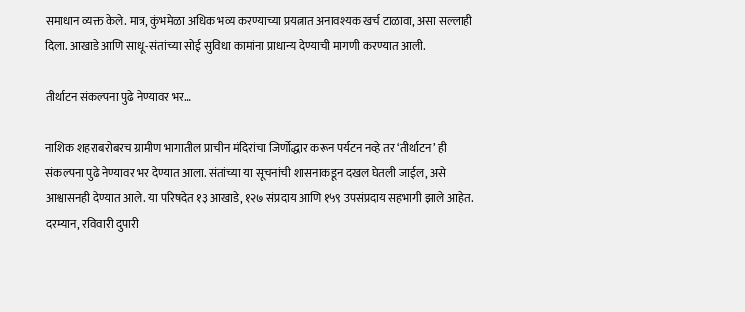समाधान व्यक्त केले. मात्र, कुंभमेळा अधिक भव्य करण्याच्या प्रयत्नात अनावश्यक खर्च टाळावा, असा सल्लाही दिला. आखाडे आणि साधू-संतांच्या सोई सुविधा कामांना प्राधान्य देण्याची मागणी करण्यात आली.

तीर्थाटन संकल्पना पुढे नेण्यावर भर…

नाशिक शहराबरोबरच ग्रामीण भागातील प्राचीन मंदिरांचा जिर्णोद्धार करून पर्यटन नव्हे तर ‘तीर्थाटन’ ही संकल्पना पुढे नेण्यावर भर देण्यात आला. संतांच्या या सूचनांची शासनाकडून दखल घेतली जाईल, असे आश्वासनही देण्यात आले. या परिषदेत १३ आखाडे, १२७ संप्रदाय आणि १५९ उपसंप्रदाय सहभागी झाले आहेत. दरम्यान, रविवारी दुपारी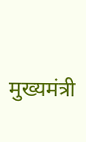मुख्यमंत्री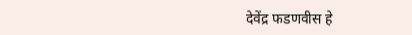देवेंद्र फडणवीस हे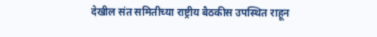देखील संत समितीच्या राष्ट्रीय बैठकीस उपस्थित राहून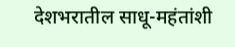देशभरातील साधू-महंतांशी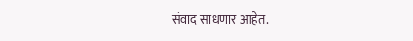संवाद साधणार आहेत.